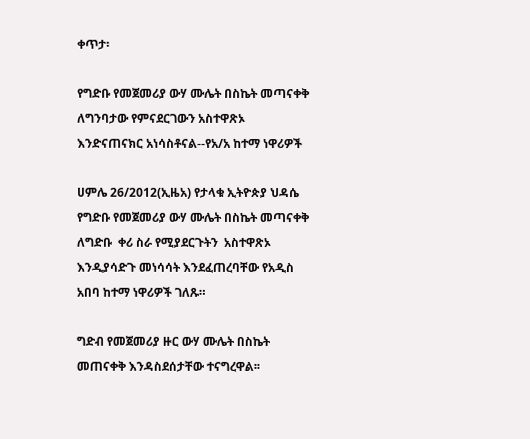ቀጥታ፡

የግድቡ የመጀመሪያ ውሃ ሙሌት በስኬት መጣናቀቅ ለግንባታው የምናደርገውን አስተዋጽኦ እንድናጠናክር አነሳስቶናል--የአ/አ ከተማ ነዋሪዎች

ሀምሌ 26/2012(ኢዜአ) የታላቁ ኢትዮጵያ ህዳሴ የግድቡ የመጀመሪያ ውሃ ሙሌት በስኬት መጣናቀቅ ለግድቡ  ቀሪ ስራ የሚያደርጉትን  አስተዋጽኦ እንዲያሳድጉ መነሳሳት እንደፈጠረባቸው የአዲስ አበባ ከተማ ነዋሪዎች ገለጹ።

ግድብ የመጀመሪያ ዙር ውሃ ሙሌት በስኬት መጠናቀቅ እንዳስደሰታቸው ተናግረዋል፡፡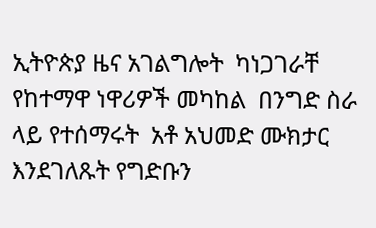ኢትዮጵያ ዜና አገልግሎት  ካነጋገራቸ የከተማዋ ነዋሪዎች መካከል  በንግድ ስራ ላይ የተሰማሩት  አቶ አህመድ ሙክታር እንደገለጹት የግድቡን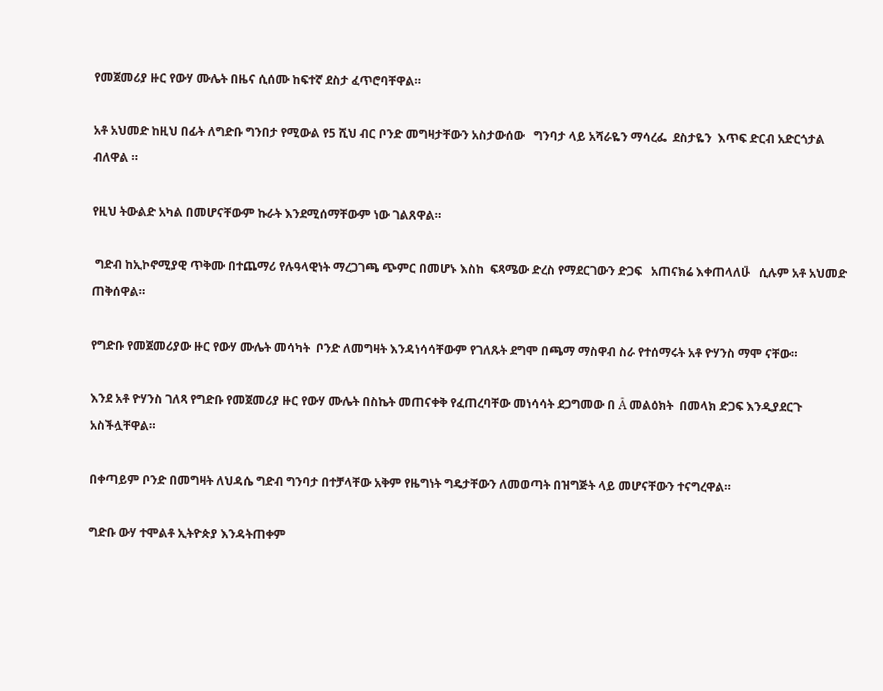የመጀመሪያ ዙር የውሃ ሙሌት በዜና ሲሰሙ ከፍተኛ ደስታ ፈጥሮባቸዋል።

አቶ አህመድ ከዚህ በፊት ለግድቡ ግንበታ የሚውል የ5 ሺህ ብር ቦንድ መግዛታቸውን አስታውሰው   ግንባታ ላይ አሻራዬን ማሳረፌ  ደስታዬን  እጥፍ ድርብ አድርጎታል   ብለዋል ።

የዚህ ትውልድ አካል በመሆናቸውም ኩራት እንደሚሰማቸውም ነው ገልጸዋል።

 ግድብ ከኢኮኖሚያዊ ጥቅሙ በተጨማሪ የሉዓላዊነት ማረጋገጫ ጭምር በመሆኑ እስከ  ፍጻሜው ድረስ የማደርገውን ድጋፍ   አጠናክሬ እቀጠላለሁ̎   ሲሉም አቶ አህመድ ጠቅሰዋል።

የግድቡ የመጀመሪያው ዙር የውሃ ሙሌት መሳካት  ቦንድ ለመግዛት እንዳነሳሳቸውም የገለጹት ደግሞ በጫማ ማስዋብ ስራ የተሰማሩት አቶ ዮሃንስ ማሞ ናቸው።

እንደ አቶ ዮሃንስ ገለጻ የግድቡ የመጀመሪያ ዙር የውሃ ሙሌት በስኬት መጠናቀቅ የፈጠረባቸው መነሳሳት ደጋግመው በ A̎ መልዕክት  በመላክ ድጋፍ እንዲያደርጉ አስችሏቸዋል።

በቀጣይም ቦንድ በመግዛት ለህዳሴ ግድብ ግንባታ በተቻላቸው አቅም የዜግነት ግዴታቸውን ለመወጣት በዝግጅት ላይ መሆናቸውን ተናግረዋል።

ግድቡ ውሃ ተሞልቶ ኢትዮጵያ እንዳትጠቀም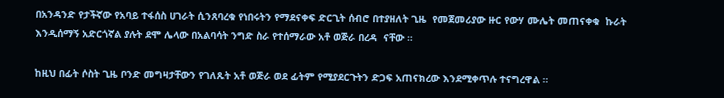በአንዳንድ የታችኛው የአባይ ተፋሰስ ሀገራት ሲንጸባረቁ የነበሩትን የማደናቀፍ ድርጊት ሰብሮ በተያዘለት ጊዜ  የመጀመሪያው ዙር የውሃ ሙሌት መጠናቀቁ  ኩራት እንዲሰማኝ አድርጎኛል ያሉት ደሞ ሌላው በአልባሳት ንግድ ስራ የተሰማራው አቶ ወጅራ በረዳ  ናቸው ።

ከዚህ በፊት ሶስት ጊዜ ቦንድ መግዛታቸውን የገለጹት አቶ ወጅራ ወደ ፊትም የሚያደርጉትን ድጋፍ አጠናክረው እንደሚቀጥሉ ተናግረዋል ።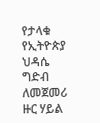የታላቁ የኢትዮጵያ ህዳሴ ግድብ  ለመጀመሪ ዙር ሃይል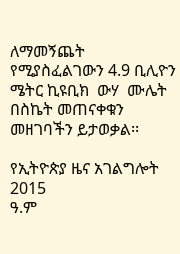ለማመኝጨት የሚያስፈልገውን 4.9 ቢሊዮን ሜትር ኪዩቢክ  ውሃ  ሙሌት በስኬት መጠናቀቁን መዘገባችን ይታወቃል፡፡

የኢትዮጵያ ዜና አገልግሎት
2015
ዓ.ም